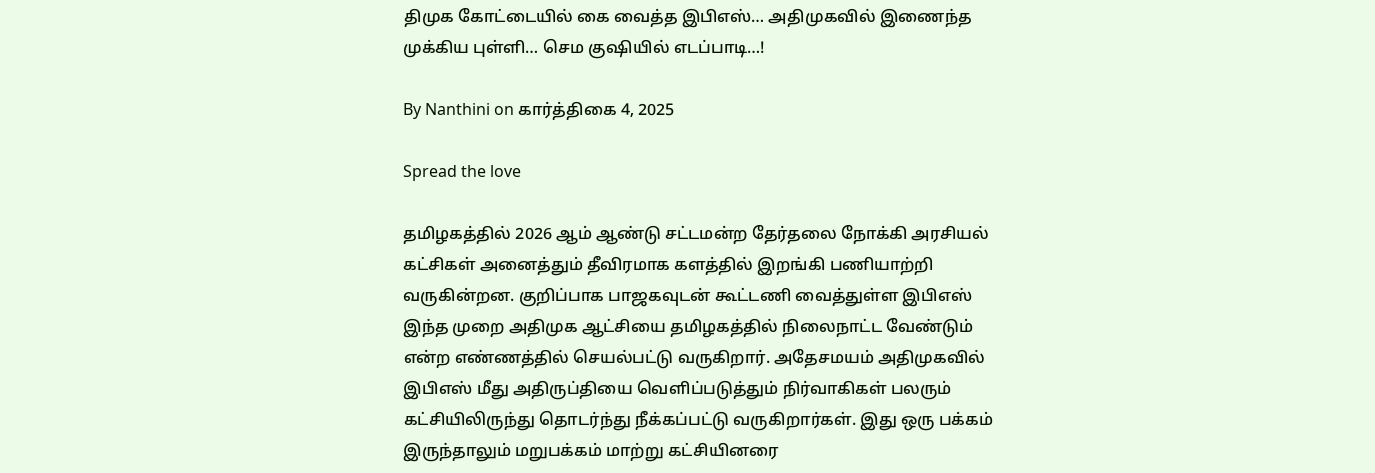திமுக கோட்டையில் கை வைத்த இபிஎஸ்… அதிமுகவில் இணைந்த முக்கிய புள்ளி… செம குஷியில் எடப்பாடி…!

By Nanthini on கார்த்திகை 4, 2025

Spread the love

தமிழகத்தில் 2026 ஆம் ஆண்டு சட்டமன்ற தேர்தலை நோக்கி அரசியல் கட்சிகள் அனைத்தும் தீவிரமாக களத்தில் இறங்கி பணியாற்றி வருகின்றன. குறிப்பாக பாஜகவுடன் கூட்டணி வைத்துள்ள இபிஎஸ் இந்த முறை அதிமுக ஆட்சியை தமிழகத்தில் நிலைநாட்ட வேண்டும் என்ற எண்ணத்தில் செயல்பட்டு வருகிறார். அதேசமயம் அதிமுகவில் இபிஎஸ் மீது அதிருப்தியை வெளிப்படுத்தும் நிர்வாகிகள் பலரும் கட்சியிலிருந்து தொடர்ந்து நீக்கப்பட்டு வருகிறார்கள். இது ஒரு பக்கம் இருந்தாலும் மறுபக்கம் மாற்று கட்சியினரை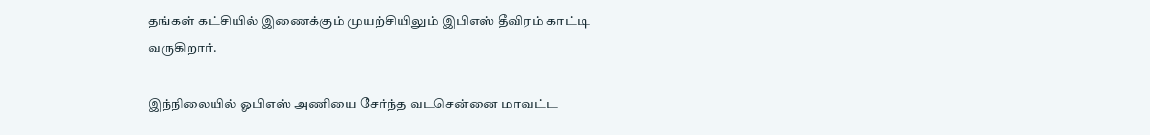தங்கள் கட்சியில் இணைக்கும் முயற்சியிலும் இபிஎஸ் தீவிரம் காட்டி வருகிறார்.

இந்நிலையில் ஓபிஎஸ் அணியை சேர்ந்த வடசென்னை மாவட்ட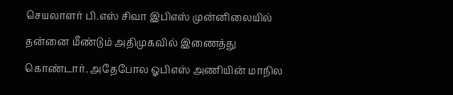செயலாளர் பி.எஸ் சிவா இபிஎஸ் முன்னிலையில் தன்னை மீண்டும் அதிமுகவில் இணைத்து கொண்டார். அதேபோல ஓபிஎஸ் அணியின் மாநில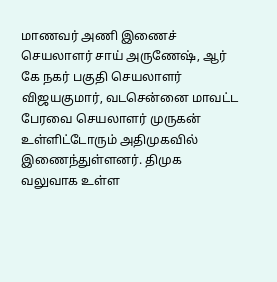மாணவர் அணி இணைச் செயலாளர் சாய் அருணேஷ், ஆர் கே நகர் பகுதி செயலாளர் விஜயகுமார், வடசென்னை மாவட்ட பேரவை செயலாளர் முருகன் உள்ளிட்டோரும் அதிமுகவில் இணைந்துள்ளனர். திமுக வலுவாக உள்ள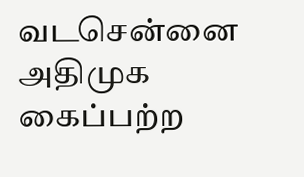வடசென்னை அதிமுக கைப்பற்ற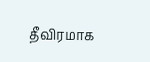தீவிரமாக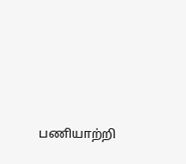பணியாற்றி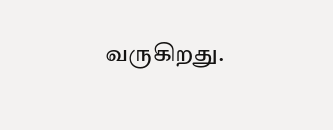வருகிறது.